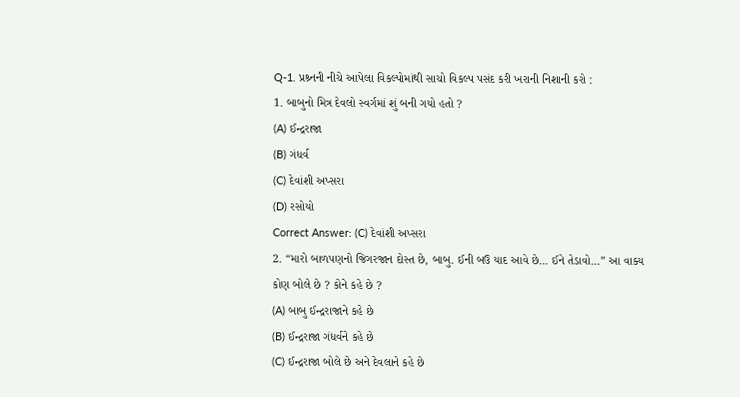Q-1. પ્રશ્ર્નની નીચે આપેલા વિકલ્પોમાંથી સાચો વિકલ્પ પસંદ કરી ખરાની નિશાની કરો :
1. બાબુનો મિત્ર દેવલો સ્વર્ગમાં શું બની ગયો હતો ?
(A) ઈન્દ્રરાજા
(B) ગંધર્વ
(C) દેવાંશી અપ્સરા
(D) રસોયો
Correct Answer: (C) દેવાંશી અપ્સરા
2. “મારો બાળપણનો જિગરજાન દોસ્ત છે, બાબુ. ઈની બઉ યાદ આવે છે… ઈને તેડાવો...” આ વાક્ય કોણ બોલે છે ? કોને કહે છે ?
(A) બાબુ ઈન્દ્રરાજાને કહે છે
(B) ઈન્દ્રરાજા ગંધર્વને કહે છે
(C) ઈન્દ્રરાજા બોલે છે અને દેવલાને કહે છે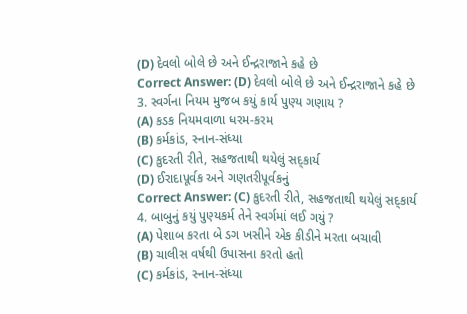(D) દેવલો બોલે છે અને ઈન્દ્રરાજાને કહે છે
Correct Answer: (D) દેવલો બોલે છે અને ઈન્દ્રરાજાને કહે છે
3. સ્વર્ગના નિયમ મુજબ કયું કાર્ય પુણ્ય ગણાય ?
(A) કડક નિયમવાળા ધરમ-કરમ
(B) કર્મકાંડ, સ્નાન-સંધ્યા
(C) કુદરતી રીતે, સહજતાથી થયેલું સદ્કાર્ય
(D) ઈરાદાપૂર્વક અને ગણતરીપૂર્વકનું
Correct Answer: (C) કુદરતી રીતે, સહજતાથી થયેલું સદ્કાર્ય
4. બાબુનું કયું પુણ્યકર્મ તેને સ્વર્ગમાં લઈ ગયું ?
(A) પેશાબ કરતા બે ડગ ખસીને એક કીડીને મરતા બચાવી
(B) ચાલીસ વર્ષથી ઉપાસના કરતો હતો
(C) કર્મકાંડ, સ્નાન-સંધ્યા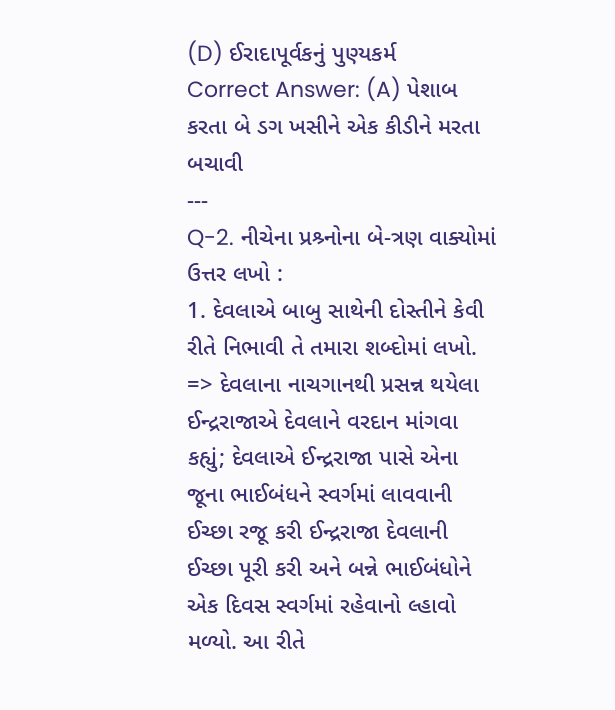(D) ઈરાદાપૂર્વકનું પુણ્યકર્મ
Correct Answer: (A) પેશાબ કરતા બે ડગ ખસીને એક કીડીને મરતા બચાવી
---
Q-2. નીચેના પ્રશ્ર્નોના બે-ત્રણ વાક્યોમાં ઉત્તર લખો :
1. દેવલાએ બાબુ સાથેની દોસ્તીને કેવી રીતે નિભાવી તે તમારા શબ્દોમાં લખો.
=> દેવલાના નાચગાનથી પ્રસન્ન થયેલા ઈન્દ્રરાજાએ દેવલાને વરદાન માંગવા કહ્યું; દેવલાએ ઈન્દ્રરાજા પાસે એના જૂના ભાઈબંધને સ્વર્ગમાં લાવવાની ઈચ્છા રજૂ કરી ઈન્દ્રરાજા દેવલાની ઈચ્છા પૂરી કરી અને બન્ને ભાઈબંધોને એક દિવસ સ્વર્ગમાં રહેવાનો લ્હાવો મળ્યો. આ રીતે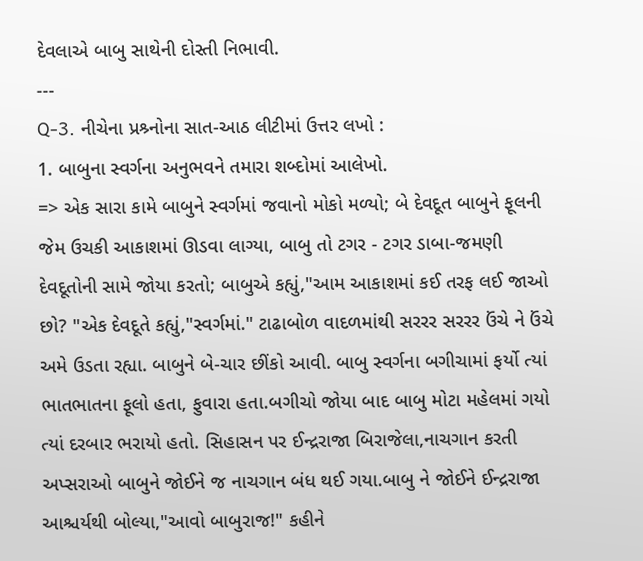દેવલાએ બાબુ સાથેની દોસ્તી નિભાવી.
---
Q-3. નીચેના પ્રશ્ર્નોના સાત-આઠ લીટીમાં ઉત્તર લખો :
1. બાબુના સ્વર્ગના અનુભવને તમારા શબ્દોમાં આલેખો.
=> એક સારા કામે બાબુને સ્વર્ગમાં જવાનો મોકો મળ્યો; બે દેવદૂત બાબુને ફૂલની જેમ ઉચકી આકાશમાં ઊડવા લાગ્યા, બાબુ તો ટગર - ટગર ડાબા-જમણી દેવદૂતોની સામે જોયા કરતો; બાબુએ કહ્યું,"આમ આકાશમાં કઈ તરફ લઈ જાઓ છો? "એક દેવદૂતે કહ્યું,"સ્વર્ગમાં." ટાઢાબોળ વાદળમાંથી સરરર સરરર ઉંચે ને ઉંચે અમે ઉડતા રહ્યા. બાબુને બે-ચાર છીંકો આવી. બાબુ સ્વર્ગના બગીચામાં ફર્યો ત્યાં ભાતભાતના ફૂલો હતા, ફુવારા હતા.બગીચો જોયા બાદ બાબુ મોટા મહેલમાં ગયો ત્યાં દરબાર ભરાયો હતો. સિહાસન પર ઈન્દ્રરાજા બિરાજેલા,નાચગાન કરતી અપ્સરાઓ બાબુને જોઈને જ નાચગાન બંધ થઈ ગયા.બાબુ ને જોઈને ઈન્દ્રરાજા આશ્ચર્યથી બોલ્યા,"આવો બાબુરાજ!" કહીને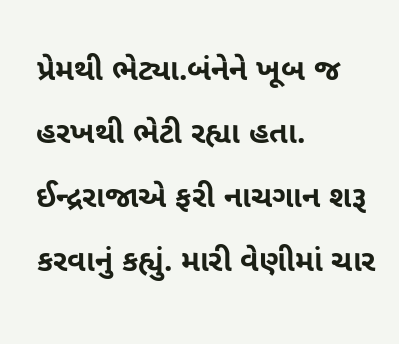પ્રેમથી ભેટ્યા.બંનેને ખૂબ જ હરખથી ભેટી રહ્યા હતા. ઈન્દ્રરાજાએ ફરી નાચગાન શરૂ કરવાનું કહ્યું. મારી વેણીમાં ચાર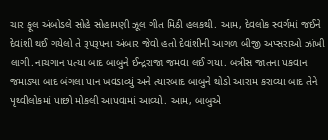ચાર ફૂલ અંબોડલે સોહે સોહામણી ઝૂલ ગીત મિઠી હલકથી. આમ, દેવલોક સ્વર્ગમાં જઈને દેવાંશી થઈ ગયેલો તે રૂપરૂપના અંબાર જેવો હતો દેવાંશીની આગળ બીજી અપ્સરાઓ ઝાંખી લાગી.નાચગાન પત્યા બાદ બાબુને ઈન્દ્રરાજા જમવા લઈ ગયા. બત્રીસ જાતના પકવાન જમાડ્યા બાદ બંગલા પાન ખવડાવ્યું અને ત્યારબાદ બાબુને થોડો આરામ કરાવ્યા બાદ તેને પૃથ્વીલોકમાં પાછો મોકલી આપવામાં આવ્યો. આમ, બાબુએ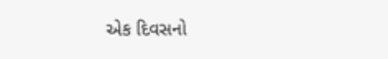એક દિવસનો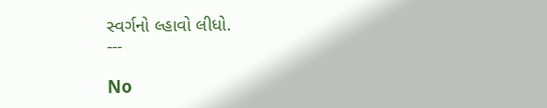સ્વર્ગનો લ્હાવો લીધો.
---

No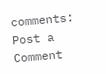comments:
Post a Comment